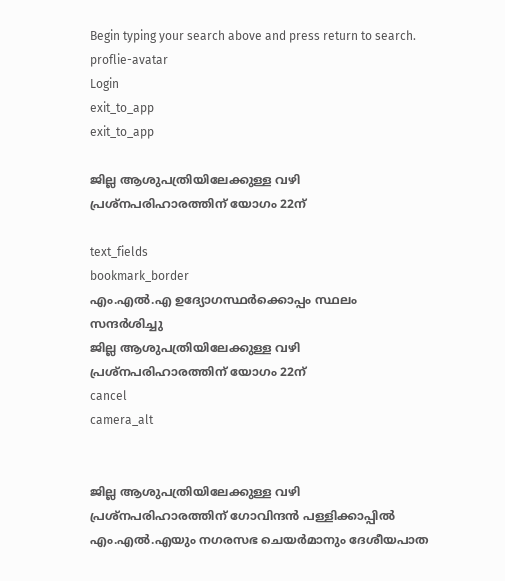Begin typing your search above and press return to search.
proflie-avatar
Login
exit_to_app
exit_to_app

ജില്ല ആശുപത്രിയിലേക്കുള്ള വഴി പ്രശ്നപരിഹാരത്തിന് യോഗം 22ന്

text_fields
bookmark_border
എം.എൽ.എ ഉദ്യോഗസ്ഥർക്കൊപ്പം സ്ഥലം സന്ദർശിച്ചു
ജില്ല ആശുപത്രിയിലേക്കുള്ള വഴി പ്രശ്നപരിഹാരത്തിന് യോഗം 22ന്
cancel
camera_alt


ജില്ല ആശുപത്രിയിലേക്കുള്ള വഴി പ്രശ്നപരിഹാരത്തിന് ഗോവിന്ദൻ പള്ളിക്കാപ്പിൽ എം.എൽ.എയും നഗരസഭ ചെയർമാനും ദേശീയപാത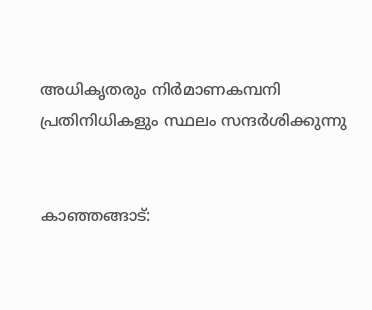അധികൃതരും നിർമാണകമ്പനി പ്രതിനിധികളും സ്ഥലം സന്ദർശിക്കുന്നു


കാഞ്ഞങ്ങാട്: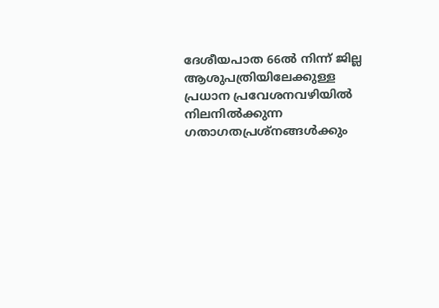ദേശീയപാത 66ൽ നിന്ന് ജില്ല ആശുപത്രിയിലേക്കുള്ള പ്രധാന പ്രവേശനവഴിയിൽ നിലനിൽക്കുന്ന ഗതാഗതപ്രശ്നങ്ങൾക്കും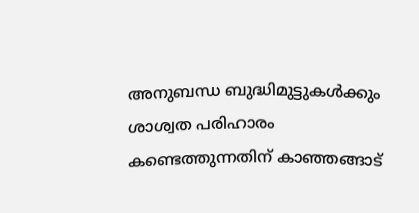അനുബന്ധ ബുദ്ധിമുട്ടുകൾക്കും ശാശ്വത പരിഹാരം കണ്ടെത്തുന്നതിന് കാഞ്ഞങ്ങാട്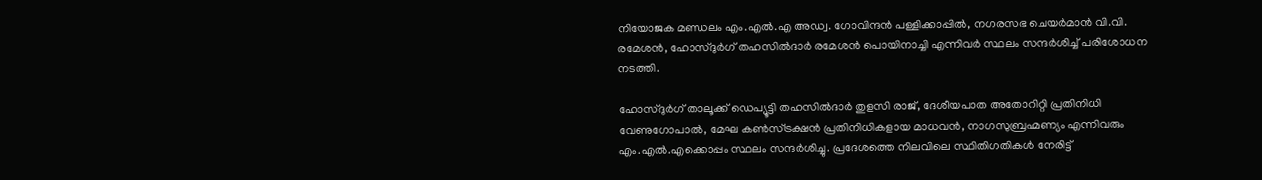നിയോജക മണ്ഡലം എം.എൽ.എ അഡ്വ. ഗോവിന്ദൻ പള്ളിക്കാപ്പിൽ, നഗരസഭ ചെയർമാൻ വി.വി. രമേശൻ, ഹോസ്‌ദുർഗ് തഹസിൽദാർ രമേശൻ പൊയിനാച്ചി എന്നിവർ സ്ഥലം സന്ദർശിച്ച് പരിശോധന നടത്തി.

ഹോസ്‌ദുർഗ് താലൂക്ക് ഡെപ്യൂട്ടി തഹസിൽദാർ തുളസി രാജ്, ദേശീയപാത അതോറിറ്റി പ്രതിനിധി വേണുഗോപാൽ, മേഘ കൺസ്ട്രക്ഷൻ പ്രതിനിധികളായ മാധവൻ, നാഗസുബ്രഹ്മണ്യം എന്നിവരും എം.എൽ.എക്കൊപ്പം സ്ഥലം സന്ദർശിച്ചു. പ്രദേശത്തെ നിലവിലെ സ്ഥിതിഗതികൾ നേരിട്ട്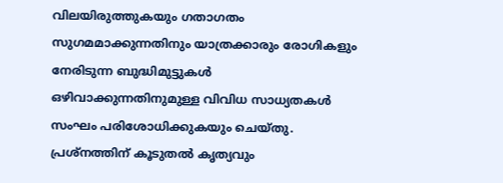വിലയിരുത്തുകയും ഗതാഗതം സുഗമമാക്കുന്നതിനും യാത്രക്കാരും രോഗികളും നേരിടുന്ന ബുദ്ധിമുട്ടുകൾ ഒഴിവാക്കുന്നതിനുമുള്ള വിവിധ സാധ്യതകൾ സംഘം പരിശോധിക്കുകയും ചെയ്തു. പ്രശ്നത്തിന് കൂടുതൽ കൃത്യവും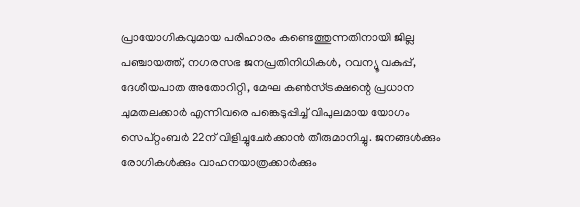പ്രായോഗികവുമായ പരിഹാരം കണ്ടെത്തുന്നതിനായി ജില്ല പഞ്ചായത്ത്, നഗരസഭ ജനപ്രതിനിധികൾ, റവന്യൂ വകുപ്പ്, ദേശീയപാത അതോറിറ്റി, മേഘ കൺസ്ട്രക്ഷന്റെ പ്രധാന ചുമതലക്കാർ എന്നിവരെ പങ്കെടുപ്പിച്ച് വിപുലമായ യോഗം സെപ്റ്റംബർ 22ന് വിളിച്ചുചേർക്കാൻ തീരുമാനിച്ചു. ജനങ്ങൾക്കും രോഗികൾക്കും വാഹനയാത്രക്കാർക്കും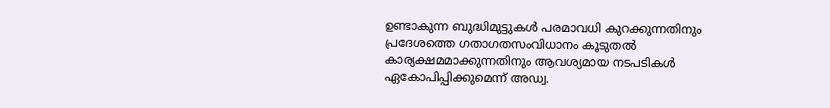ഉണ്ടാകുന്ന ബുദ്ധിമുട്ടുകൾ പരമാവധി കുറക്കുന്നതിനും പ്രദേശത്തെ ഗതാഗതസംവിധാനം കൂടുതൽ കാര്യക്ഷമമാക്കുന്നതിനും ആവശ്യമായ നടപടികൾ ഏകോപിപ്പിക്കുമെന്ന് അഡ്വ.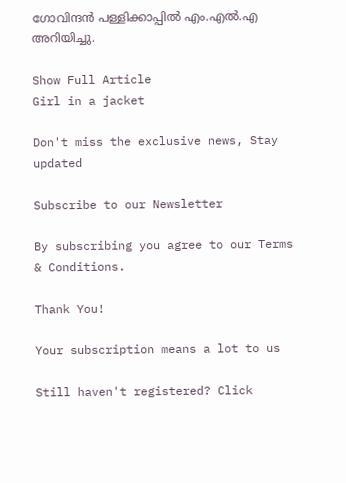ഗോവിന്ദൻ പള്ളിക്കാപ്പിൽ എം.എൽ.എ അറിയിച്ചു.

Show Full Article
Girl in a jacket

Don't miss the exclusive news, Stay updated

Subscribe to our Newsletter

By subscribing you agree to our Terms & Conditions.

Thank You!

Your subscription means a lot to us

Still haven't registered? Click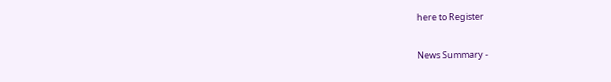here to Register

News Summary -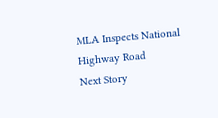MLA Inspects National Highway Road
Next Story